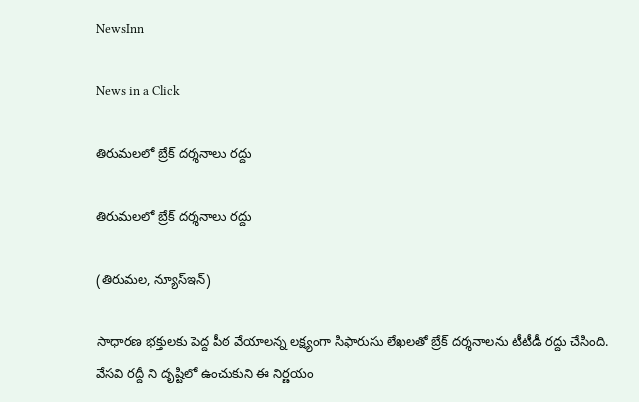NewsInn

News in a Click

తిరుమ‌లలో బ్రేక్ ద‌ర్శ‌నాలు ర‌ద్దు

తిరుమ‌లలో బ్రేక్ ద‌ర్శ‌నాలు ర‌ద్దు

(తిరుమ‌ల‌, న్యూస్ఇన్‌)

సాధార‌ణ భ‌క్తుల‌కు పెద్ద పీఠ వేయాల‌న్న లక్ష్యంగా సిఫారుసు లేఖ‌ల‌తో బ్రేక్ ద‌ర్శ‌నాలను టీటీడీ ర‌ద్దు చేసింది. వేస‌వి ర‌ద్దీ ని దృష్టిలో ఉంచుకుని ఈ నిర్ణ‌యం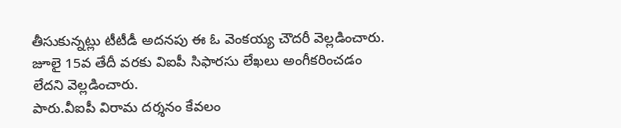తీసుకున్న‌ట్లు టీటీడీ అద‌న‌పు ఈ ఓ వెంక‌య్య చౌద‌రీ వెల్ల‌డించారు. జూలై 15వ తేదీ వ‌ర‌కు విఐపీ సిఫార‌సు లేఖ‌లు అంగీక‌రించ‌డం లేద‌ని వెల్ల‌డించారు.
పారు.వీఐపీ విరామ దర్శనం కేవలం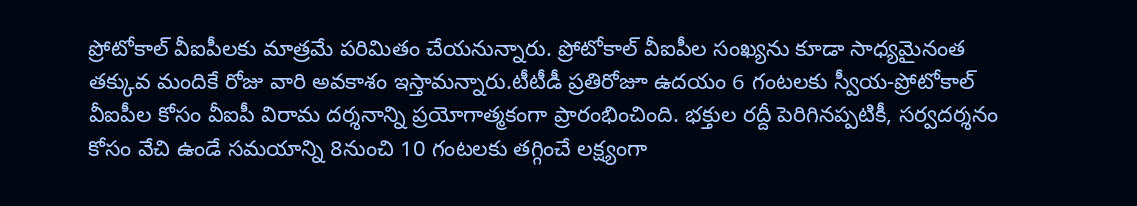ప్రోటోకాల్ వీఐపీలకు మాత్రమే పరిమితం చేయ‌నున్నారు. ప్రోటోకాల్ వీఐపీల సంఖ్యను కూడా సాధ్యమైనంత త‌క్కువ మందికే రోజు వారి అవ‌కాశం ఇస్తామ‌న్నారు.టీటీడీ ప్రతిరోజూ ఉదయం 6 గంటలకు స్వీయ-ప్రోటోకాల్ వీఐపీల కోసం వీఐపీ విరామ దర్శనాన్ని ప్రయోగాత్మకంగా ప్రారంభించింది. భక్తుల రద్దీ పెరిగినప్పటికీ, సర్వదర్శనం కోసం వేచి ఉండే సమయాన్ని 8నుంచి 10 గంట‌ల‌కు త‌గ్గించే ల‌క్ష్యంగా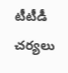టీటీడీ చ‌ర్య‌లు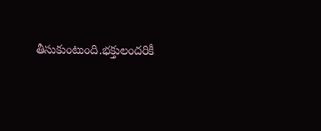తీసుకుంటుంది.భక్తులందరికీ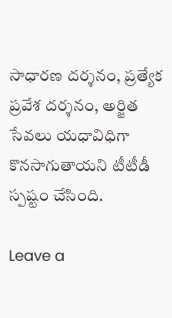సాధారణ దర్శనం, ప్రత్యేక ప్రవేశ దర్శనం, అర్జిత సేవలు య‌ధావిధిగా కొనసాగుతాయని టీటీడీ స్పష్టం చేసింది.

Leave a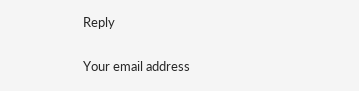Reply

Your email address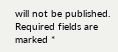will not be published. Required fields are marked *